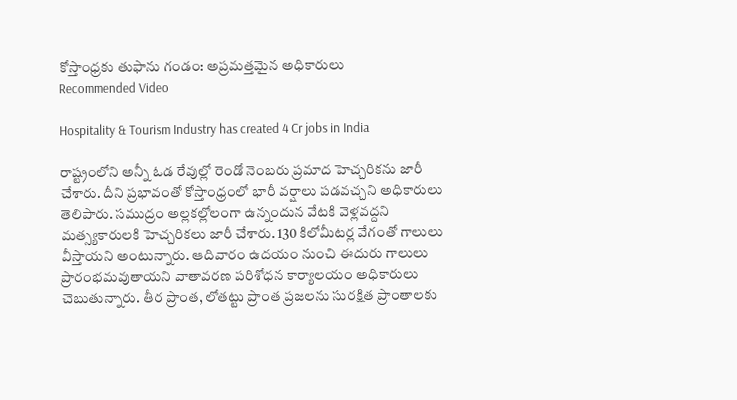కోస్తాంధ్రకు తుఫాను గండం: అప్రమత్తమైన అధికారులు
Recommended Video

Hospitality & Tourism Industry has created 4 Cr jobs in India

రాష్ట్రంలోని అన్నీ ఓడ రేవుల్లో రెండో నెంబరు ప్రమాద హెచ్చరికను జారీ చేశారు. దీని ప్రభావంతో కోస్తాంధ్రంలో భారీ వర్షాలు పడవచ్చని అధికారులు తెలిపారు. సముద్రం అల్లకల్లోలంగా ఉన్నందున వేటకి వెళ్లవద్దని మత్స్యకారులకి హెచ్చరికలు జారీ చేశారు. 130 కిలోమీటర్ల వేగంతో గాలులు వీస్తాయని అంటున్నారు. ఆదివారం ఉదయం నుంచి ఈదురు గాలులు ప్రారంభమవుతాయని వాతావరణ పరిశోధన కార్యాలయం అధికారులు చెబుతున్నారు. తీర ప్రాంత, లోతట్టు ప్రాంత ప్రజలను సురక్షిత ప్రాంతాలకు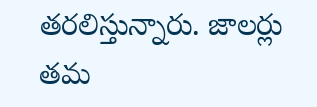తరలిస్తున్నారు. జాలర్లు తమ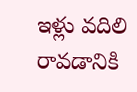ఇళ్లు వదిలి రావడానికి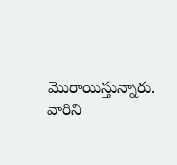మొరాయిస్తున్నారు. వారిని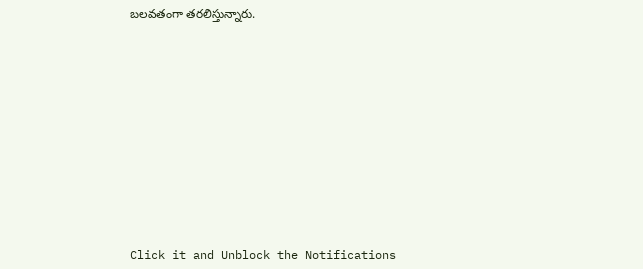బలవతంగా తరలిస్తున్నారు.












Click it and Unblock the Notifications